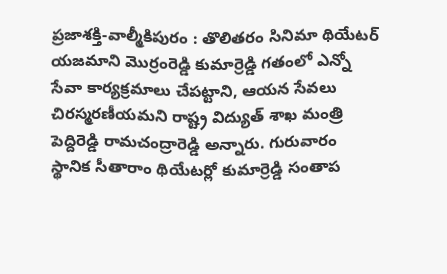ప్రజాశక్తి-వాల్మీకిపురం : తొలితరం సినిమా థియేటర్ యజమాని మొర్రంరెడ్డి కుమార్రెడ్డి గతంలో ఎన్నో సేవా కార్యక్రమాలు చేపట్టాని, ఆయన సేవలు చిరస్మరణీయమని రాష్ట్ర విద్యుత్ శాఖ మంత్రి పెద్దిరెడ్డి రామచంద్రారెడ్డి అన్నారు. గురువారం స్థానిక సీతారాం థియేటర్లో కుమార్రెడ్డి సంతాప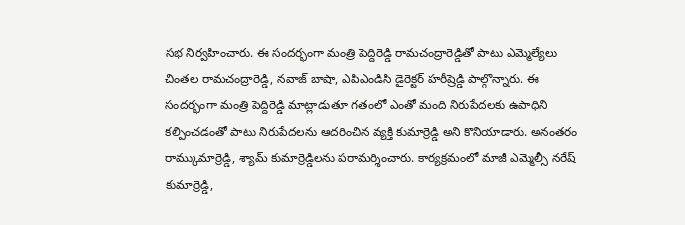సభ నిర్వహించారు. ఈ సందర్భంగా మంత్రి పెద్దిరెడ్డి రామచంద్రారెడ్డితో పాటు ఎమ్మెల్యేలు చింతల రామచంద్రారెడ్డి, నవాజ్ బాషా, ఎపిఎండిసి డైరెక్టర్ హరీష్రెడ్డి పాల్గొన్నారు. ఈ సందర్భంగా మంత్రి పెద్దిరెడ్డి మాట్లాడుతూ గతంలో ఎంతో మంది నిరుపేదలకు ఉపాధిని కల్పించడంతో పాటు నిరుపేదలను ఆదరించిన వ్యక్తి కుమార్రెడ్డి అని కొనియాడారు. అనంతరం రామ్కుమార్రెడ్డి, శ్యామ్ కుమార్రెడ్డిలను పరామర్శించారు. కార్యక్రమంలో మాజీ ఎమ్మెల్సీ నరేష్ కుమార్రెడ్డి,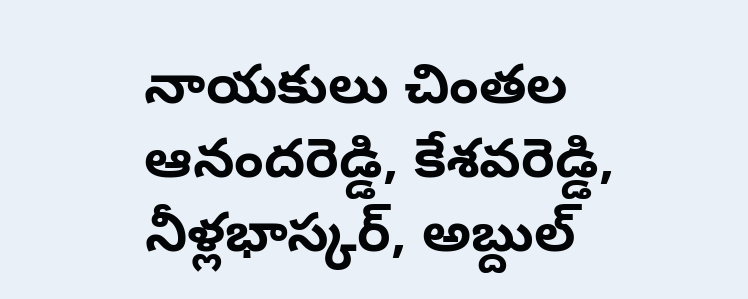నాయకులు చింతల ఆనందరెడ్డి, కేశవరెడ్డి, నీళ్లభాస్కర్, అబ్దుల్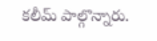కలీమ్ పాల్గొన్నారు.